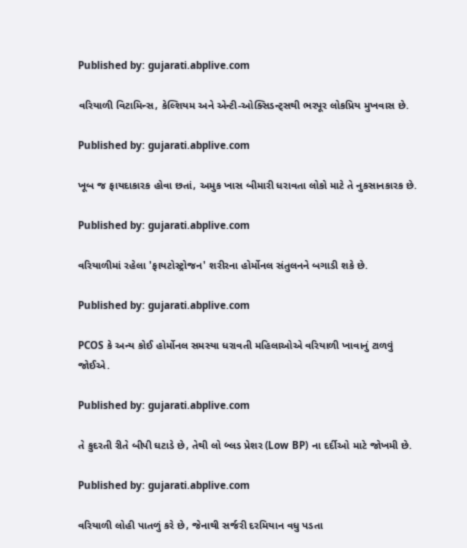Published by: gujarati.abplive.com

વરિયાળી વિટામિન્સ, કેલ્શિયમ અને એન્ટી-ઓક્સિડન્ટ્સથી ભરપૂર લોકપ્રિય મુખવાસ છે.

Published by: gujarati.abplive.com

ખૂબ જ ફાયદાકારક હોવા છતાં, અમુક ખાસ બીમારી ધરાવતા લોકો માટે તે નુકસાનકારક છે.

Published by: gujarati.abplive.com

વરિયાળીમાં રહેલા 'ફાયટોસ્ટ્રોજન' શરીરના હોર્મોનલ સંતુલનને બગાડી શકે છે.

Published by: gujarati.abplive.com

PCOS કે અન્ય કોઈ હોર્મોનલ સમસ્યા ધરાવતી મહિલાઓએ વરિયાળી ખાવાનું ટાળવું જોઈએ.

Published by: gujarati.abplive.com

તે કુદરતી રીતે બીપી ઘટાડે છે, તેથી લો બ્લડ પ્રેશર (Low BP) ના દર્દીઓ માટે જોખમી છે.

Published by: gujarati.abplive.com

વરિયાળી લોહી પાતળું કરે છે, જેનાથી સર્જરી દરમિયાન વધુ પડતા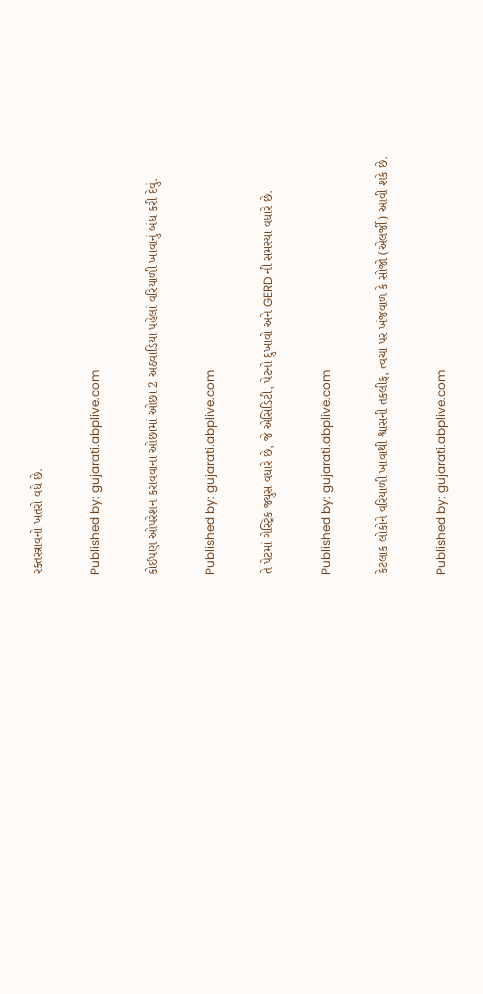રક્તસ્ત્રાવનો ખતરો વધે છે.

Published by: gujarati.abplive.com

કોઈપણ ઓપરેશન કરાવવાના ઓછામાં ઓછા 2 અઠવાડિયા પહેલાં વરિયાળી ખાવાનું બંધ કરી દેવું.

Published by: gujarati.abplive.com

તે પેટમાં ગેસ્ટ્રિક જ્યુસ વધારે છે, જે એસિડિટી, પેટનો દુખાવો અને GERD ની સમસ્યા વધારે છે.

Published by: gujarati.abplive.com

કેટલાક લોકોને વરિયાળી ખાવાથી શ્વાસની તકલીફ, ત્વચા પર ખંજવાળ કે સોજો (એલર્જી) આવી શકે છે.

Published by: gujarati.abplive.com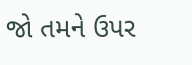જો તમને ઉપર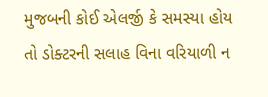મુજબની કોઈ એલર્જી કે સમસ્યા હોય તો ડોક્ટરની સલાહ વિના વરિયાળી ન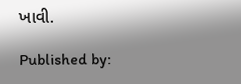ખાવી.

Published by: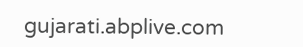gujarati.abplive.com